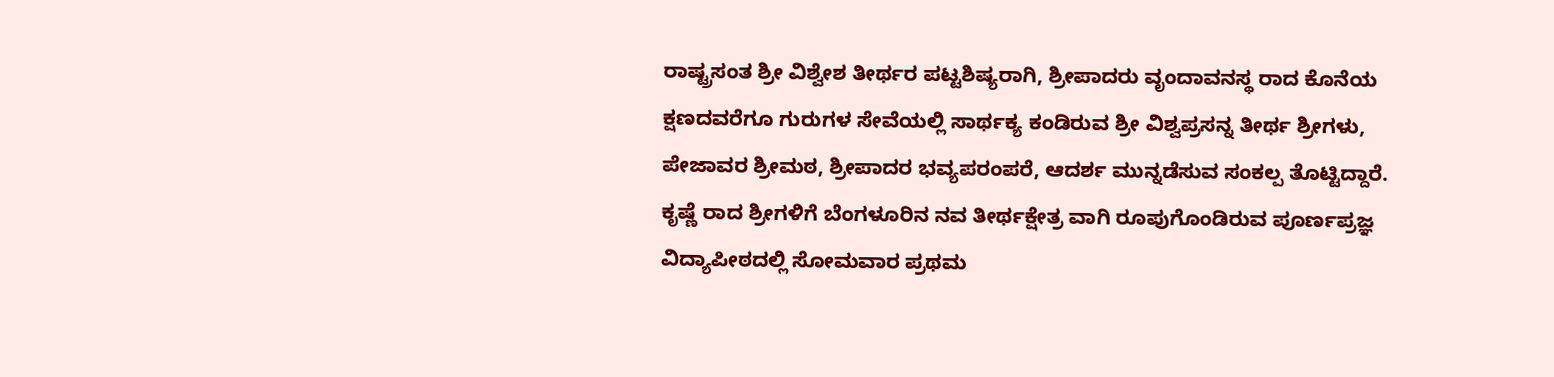ರಾಷ್ಟ್ರಸಂತ ಶ್ರೀ ವಿಶ್ವೇಶ ತೀರ್ಥರ ಪಟ್ಟಶಿಷ್ಯರಾಗಿ, ಶ್ರೀಪಾದರು ವೃಂದಾವನಸ್ಥ ರಾದ ಕೊನೆಯ ಕ್ಷಣದವರೆಗೂ ಗುರುಗಳ ಸೇವೆಯಲ್ಲಿ ಸಾರ್ಥಕ್ಯ ಕಂಡಿರುವ ಶ್ರೀ ವಿಶ್ವಪ್ರಸನ್ನ ತೀರ್ಥ ಶ್ರೀಗಳು, ಪೇಜಾವರ ಶ್ರೀಮಠ, ಶ್ರೀಪಾದರ ಭವ್ಯಪರಂಪರೆ, ಆದರ್ಶ ಮುನ್ನಡೆಸುವ ಸಂಕಲ್ಪ ತೊಟ್ಟಿದ್ದಾರೆ. ಕೃಷ್ಣೆ ರಾದ ಶ್ರೀಗಳಿಗೆ ಬೆಂಗಳೂರಿನ ನವ ತೀರ್ಥಕ್ಷೇತ್ರ ವಾಗಿ ರೂಪುಗೊಂಡಿರುವ ಪೂರ್ಣಪ್ರಜ್ಞ ವಿದ್ಯಾಪೀಠದಲ್ಲಿ ಸೋಮವಾರ ಪ್ರಥಮ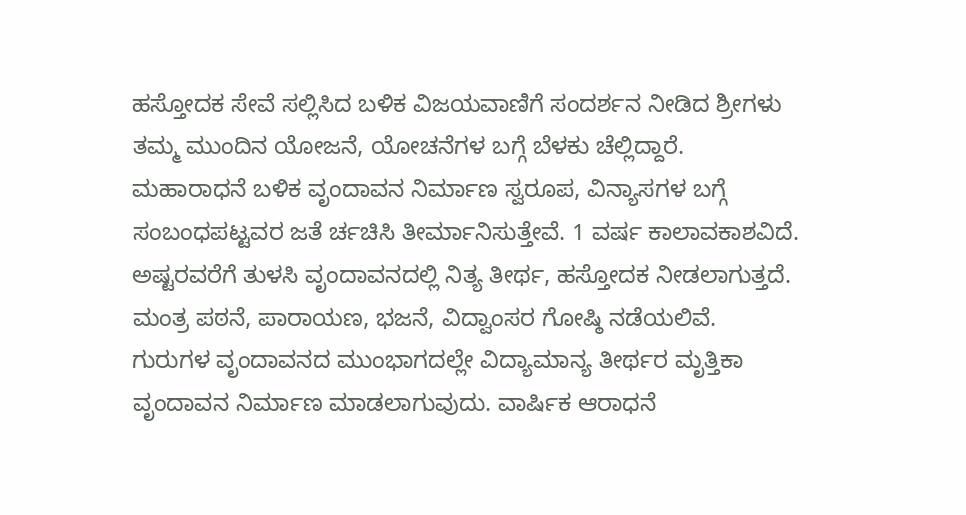ಹಸ್ತೋದಕ ಸೇವೆ ಸಲ್ಲಿಸಿದ ಬಳಿಕ ವಿಜಯವಾಣಿಗೆ ಸಂದರ್ಶನ ನೀಡಿದ ಶ್ರೀಗಳು ತಮ್ಮ ಮುಂದಿನ ಯೋಜನೆ, ಯೋಚನೆಗಳ ಬಗ್ಗೆ ಬೆಳಕು ಚೆಲ್ಲಿದ್ದಾರೆ.
ಮಹಾರಾಧನೆ ಬಳಿಕ ವೃಂದಾವನ ನಿರ್ಮಾಣ ಸ್ವರೂಪ, ವಿನ್ಯಾಸಗಳ ಬಗ್ಗೆ ಸಂಬಂಧಪಟ್ಟವರ ಜತೆ ರ್ಚಚಿಸಿ ತೀರ್ಮಾನಿಸುತ್ತೇವೆ. 1 ವರ್ಷ ಕಾಲಾವಕಾಶವಿದೆ. ಅಷ್ಟರವರೆಗೆ ತುಳಸಿ ವೃಂದಾವನದಲ್ಲಿ ನಿತ್ಯ ತೀರ್ಥ, ಹಸ್ತೋದಕ ನೀಡಲಾಗುತ್ತದೆ. ಮಂತ್ರ ಪಠನೆ, ಪಾರಾಯಣ, ಭಜನೆ, ವಿದ್ವಾಂಸರ ಗೋಷ್ಠಿ ನಡೆಯಲಿವೆ.
ಗುರುಗಳ ವೃಂದಾವನದ ಮುಂಭಾಗದಲ್ಲೇ ವಿದ್ಯಾಮಾನ್ಯ ತೀರ್ಥರ ಮೃತ್ತಿಕಾ ವೃಂದಾವನ ನಿರ್ಮಾಣ ಮಾಡಲಾಗುವುದು. ವಾರ್ಷಿಕ ಆರಾಧನೆ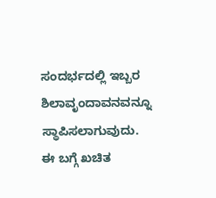ಸಂದರ್ಭದಲ್ಲಿ ಇಬ್ಬರ ಶಿಲಾವೃಂದಾವನವನ್ನೂ ಸ್ಥಾಪಿಸಲಾಗುವುದು.
ಈ ಬಗ್ಗೆ ಖಚಿತ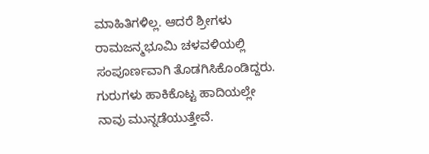ಮಾಹಿತಿಗಳಿಲ್ಲ. ಆದರೆ ಶ್ರೀಗಳು ರಾಮಜನ್ಮಭೂಮಿ ಚಳವಳಿಯಲ್ಲಿ ಸಂಪೂರ್ಣವಾಗಿ ತೊಡಗಿಸಿಕೊಂಡಿದ್ದರು. ಗುರುಗಳು ಹಾಕಿಕೊಟ್ಟ ಹಾದಿಯಲ್ಲೇ ನಾವು ಮುನ್ನಡೆಯುತ್ತೇವೆ.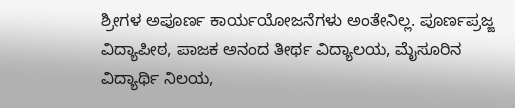ಶ್ರೀಗಳ ಅಪೂರ್ಣ ಕಾರ್ಯಯೋಜನೆಗಳು ಅಂತೇನಿಲ್ಲ. ಪೂರ್ಣಪ್ರಜ್ಙ ವಿದ್ಯಾಪೀಠ, ಪಾಜಕ ಅನಂದ ತೀರ್ಥ ವಿದ್ಯಾಲಯ, ಮೈಸೂರಿನ ವಿದ್ಯಾರ್ಥಿ ನಿಲಯ,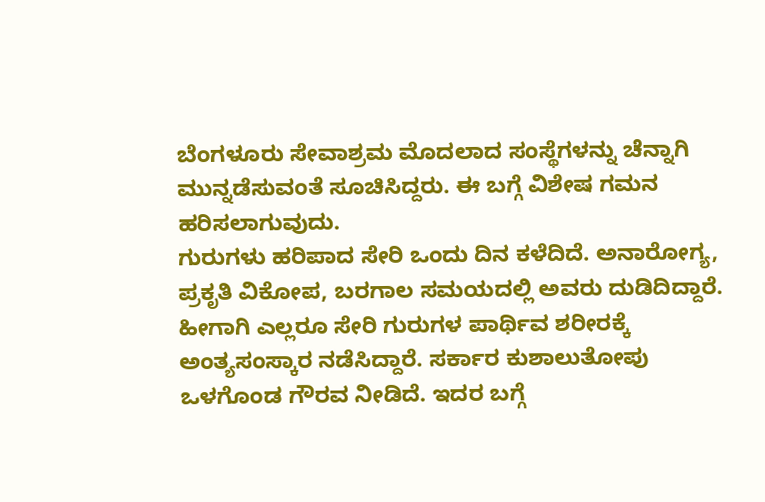ಬೆಂಗಳೂರು ಸೇವಾಶ್ರಮ ಮೊದಲಾದ ಸಂಸ್ಥೆಗಳನ್ನು ಚೆನ್ನಾಗಿ ಮುನ್ನಡೆಸುವಂತೆ ಸೂಚಿಸಿದ್ದರು. ಈ ಬಗ್ಗೆ ವಿಶೇಷ ಗಮನ ಹರಿಸಲಾಗುವುದು.
ಗುರುಗಳು ಹರಿಪಾದ ಸೇರಿ ಒಂದು ದಿನ ಕಳೆದಿದೆ. ಅನಾರೋಗ್ಯ, ಪ್ರಕೃತಿ ವಿಕೋಪ, ಬರಗಾಲ ಸಮಯದಲ್ಲಿ ಅವರು ದುಡಿದಿದ್ದಾರೆ. ಹೀಗಾಗಿ ಎಲ್ಲರೂ ಸೇರಿ ಗುರುಗಳ ಪಾರ್ಥಿವ ಶರೀರಕ್ಕೆ ಅಂತ್ಯಸಂಸ್ಕಾರ ನಡೆಸಿದ್ದಾರೆ. ಸರ್ಕಾರ ಕುಶಾಲುತೋಪು ಒಳಗೊಂಡ ಗೌರವ ನೀಡಿದೆ. ಇದರ ಬಗ್ಗೆ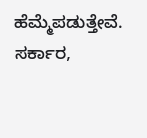ಹೆಮ್ಮೆಪಡುತ್ತೇವೆ. ಸರ್ಕಾರ,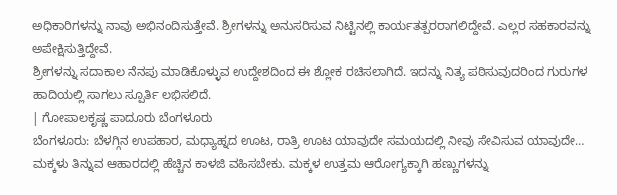ಅಧಿಕಾರಿಗಳನ್ನು ನಾವು ಅಭಿನಂದಿಸುತ್ತೇವೆ. ಶ್ರೀಗಳನ್ನು ಅನುಸರಿಸುವ ನಿಟ್ಟಿನಲ್ಲಿ ಕಾರ್ಯತತ್ಪರರಾಗಲಿದ್ದೇವೆ. ಎಲ್ಲರ ಸಹಕಾರವನ್ನು ಅಪೇಕ್ಷಿಸುತ್ತಿದ್ದೇವೆ.
ಶ್ರೀಗಳನ್ನು ಸದಾಕಾಲ ನೆನಪು ಮಾಡಿಕೊಳ್ಳುವ ಉದ್ದೇಶದಿಂದ ಈ ಶ್ಲೋಕ ರಚಿಸಲಾಗಿದೆ. ಇದನ್ನು ನಿತ್ಯ ಪಠಿಸುವುದರಿಂದ ಗುರುಗಳ ಹಾದಿಯಲ್ಲಿ ಸಾಗಲು ಸ್ಪೂರ್ತಿ ಲಭಿಸಲಿದೆ.
| ಗೋಪಾಲಕೃಷ್ಣ ಪಾದೂರು ಬೆಂಗಳೂರು
ಬೆಂಗಳೂರು: ಬೆಳಗ್ಗಿನ ಉಪಹಾರ, ಮಧ್ಯಾಹ್ನದ ಊಟ, ರಾತ್ರಿ ಊಟ ಯಾವುದೇ ಸಮಯದಲ್ಲಿ ನೀವು ಸೇವಿಸುವ ಯಾವುದೇ…
ಮಕ್ಕಳು ತಿನ್ನುವ ಆಹಾರದಲ್ಲಿ ಹೆಚ್ಚಿನ ಕಾಳಜಿ ವಹಿಸಬೇಕು. ಮಕ್ಕಳ ಉತ್ತಮ ಆರೋಗ್ಯಕ್ಕಾಗಿ ಹಣ್ಣುಗಳನ್ನು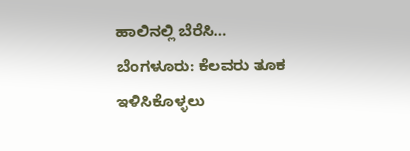ಹಾಲಿನಲ್ಲಿ ಬೆರೆಸಿ…
ಬೆಂಗಳೂರು: ಕೆಲವರು ತೂಕ ಇಳಿಸಿಕೊಳ್ಳಲು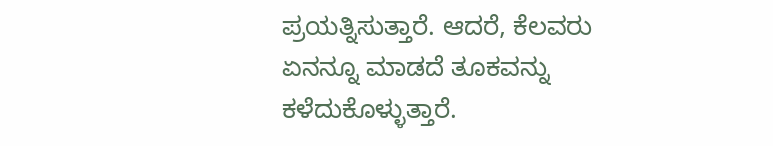ಪ್ರಯತ್ನಿಸುತ್ತಾರೆ. ಆದರೆ, ಕೆಲವರು ಏನನ್ನೂ ಮಾಡದೆ ತೂಕವನ್ನು ಕಳೆದುಕೊಳ್ಳುತ್ತಾರೆ.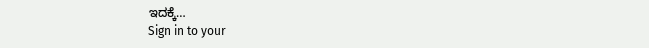ಇದಕ್ಕೆ…
Sign in to your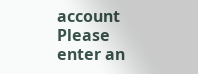account
Please enter an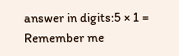answer in digits:5 × 1 =
Remember me